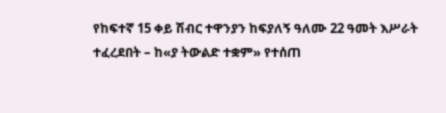የከፍተኛ 15 ቀይ ሽብር ተዋንያን ከፍያለኝ ዓለሙ 22 ዓመት እሥራት ተፈረደበት – ከ«ያ ትውልድ ተቋም» የተሰጠ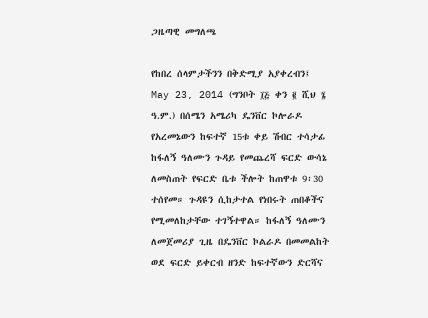ጋዜጣዊ መግለጫ

የከበረ ሰላምታችንን በቅድሚያ አያቀረብን፤
May 23, 2014 (ግንቦት ፲፭ ቀን ፪ ሺህ ፮ ዓ.ም.) በሰሜን አሜሪካ ዴንቨር ኮሎራዶ የአረመኔውን ከፍተኛ 15ቱ ቀይ ሽብር ተሳታፊ ከፋለኝ ዓለሙን ጉዳይ የመጨረሻ ፍርድ ውሳኔ ለመስጠት የፍርድ ቤቱ ችሎት ከጠዋቱ 9፡30 ተሰየመ። ጉዳዩን ሲከታተል የነበሩት ጠበቆችና የሚመለከታቸው ተገኝተዋል። ከፋለኝ ዓለሙን ለመጀመሪያ ጊዜ በዴንቨር ኮልራዶ በመመልከት ወደ ፍርድ ይቀርብ ዘንድ ከፍተኛውን ድርሻና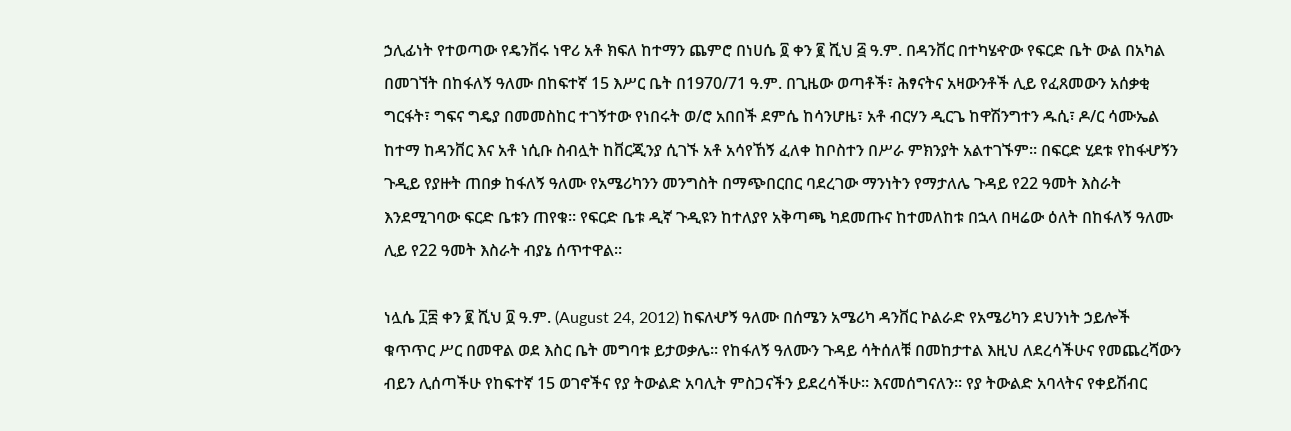ኃሊፊነት የተወጣው የዴንቨሩ ነዋሪ አቶ ክፍለ ከተማን ጨምሮ በነሀሴ ፬ ቀን ፪ ሺህ ፭ ዓ.ም. በዳንቨር በተካሄዯው የፍርድ ቤት ውል በአካል በመገኘት በከፋለኝ ዓለሙ በከፍተኛ 15 እሥር ቤት በ1970/71 ዓ.ም. በጊዜው ወጣቶች፣ ሕፃናትና አዛውንቶች ሊይ የፈጸመውን አሰቃቂ ግርፋት፣ ግፍና ግዴያ በመመስከር ተገኝተው የነበሩት ወ/ሮ አበበች ደምሴ ከሳንሆዜ፣ አቶ ብርሃን ዲርጌ ከዋሽንግተን ዱሲ፣ ዶ/ር ሳሙኤል ከተማ ከዳንቨር እና አቶ ነሲቡ ስብሏት ከቨርጂንያ ሲገኙ አቶ አሳየኸኝ ፈለቀ ከቦስተን በሥራ ምክንያት አልተገኙም። በፍርድ ሂደቱ የከፋሇኝን ጉዲይ የያዙት ጠበቃ ከፋለኝ ዓለሙ የአሜሪካንን መንግስት በማጭበርበር ባደረገው ማንነትን የማታለሌ ጉዳይ የ22 ዓመት እስራት እንደሚገባው ፍርድ ቤቱን ጠየቁ። የፍርድ ቤቱ ዲኛ ጉዲዩን ከተለያየ አቅጣጫ ካደመጡና ከተመለከቱ በኋላ በዛሬው ዕለት በከፋለኝ ዓለሙ ሊይ የ22 ዓመት እስራት ብያኔ ሰጥተዋል።

ነሏሴ ፲፰ ቀን ፪ ሺህ ፬ ዓ.ም. (August 24, 2012) ከፍለሇኝ ዓለሙ በሰሜን አሜሪካ ዳንቨር ኮልራድ የአሜሪካን ደህንነት ኃይሎች ቁጥጥር ሥር በመዋል ወደ እስር ቤት መግባቱ ይታወቃሌ። የከፋለኝ ዓለሙን ጉዳይ ሳትሰለቹ በመከታተል እዚህ ለደረሳችሁና የመጨረሻውን ብይን ሊሰጣችሁ የከፍተኛ 15 ወገኖችና የያ ትውልድ አባሊት ምስጋናችን ይደረሳችሁ። እናመሰግናለን። የያ ትውልድ አባላትና የቀይሽብር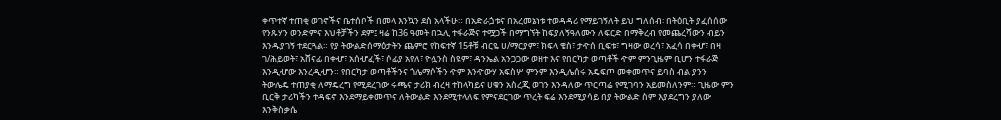ቀጥተኛ ተጠቂ ወገኖችና ቤተሰቦች በመላ እንኳን ደስ አላችሁ። በአድራጏቱና በአረመኔነቱ ተወዳዳሪ የማይገኝለት ይህ ግለሰብ፡ በትዕቢት ያፈሰሰው የንጹሃን ወንድምና እህቶቻችን ደም፤ ዛሬ ከ36 ዓመት በኋሊ ተፋራጅና ተሟጋች በማግኘት ከፍያለኝዓለሙን ለፍርድ በማቅረብ የመጨረሻውን ብይን እንዱያገኝ ተደርጓል። የያ ትውልድሰማዕታትን ጨምሮ የከፍተኛ 15ቶቹ ብርዬ ሀ/ማርያም፣ ክፍላ ቄስ፣ ታዯሰ ቢፍቱ፣ ግዛው ወረሳ፣ አፈሳ በቀሇ፣ በዛ ገ/ሕይወት፣ አሸናፊ በቀሇ፣ አሰሇፈች፣ ሶፊያ አየለ፣ ዮሏንስ ስዩም፣ ዳንኤል አንጋጋው ወዘተ እና የበርካታ ወጣቶች ዯም ምንጊዜም ቢሆን ተፋራጅ እንዲሇው እንረዲሇን። የበርካታ ወጣቶችንና ጎሌማሶችን ዯም እንዯውሃ አፍስሦ ምንም እንዲሌሰሩ አዴፍጦ መቀመጥና ይባስ ብል ያንን ትውሌዴ ተጠያቂ ለማዴረግ የሚደረገው ሩጫና ታሪክ ብረዛ ተከላካይና ሀቁን አስረጂ ወገን እንዳለው ጥርጣሬ የሚገባን አይመስለንም። ጊዜው ምን ቢርቅ ታሪካችን ተዳፍኖ እንደማይቀመጥና ለትውልድ እንደሚተላለፍ የምናደርገው ጥረት ፍሬ እንደሚያሳይ በያ ትውልድ ስም እያደረግን ያለው እንቅስቃሴ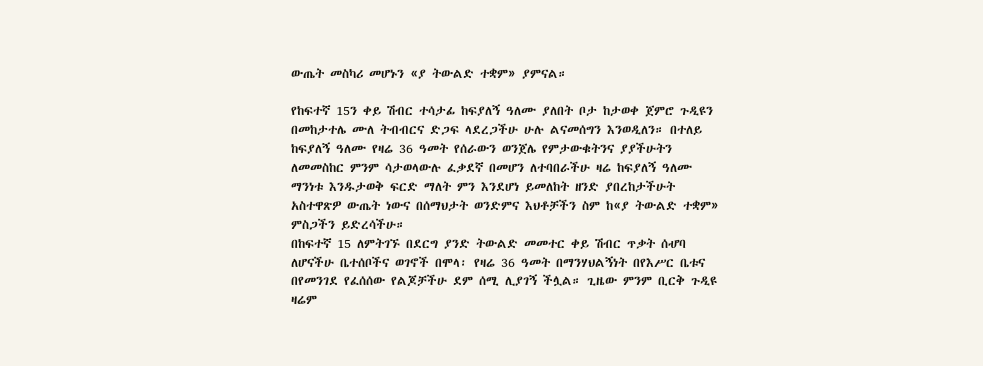ውጤት መስካሪ መሆኑን «ያ ትውልድ ተቋም» ያምናል።

የከፍተኛ 15ን ቀይ ሽብር ተሳታፊ ከፍያለኝ ዓለሙ ያለበት ቦታ ከታወቀ ጀምሮ ጉዲዩን በመከታተሌ ሙለ ትብብርና ድጋፍ ላደረጋችሁ ሁሉ ልናመሰግን እንወዲለን። በተለይ ከፍያለኝ ዓለሙ የዛሬ 36 ዓመት የሰራውን ወንጀሌ የምታውቁትንና ያያችሁትን ለመመስከር ምንም ሳታወላውሉ ፈቃደኛ በመሆን ለተባበራችሁ ዛሬ ከፍያለኝ ዓለሙ ማንነቱ እንዱታወቅ ፍርድ ማለት ምን እንደሆነ ይመለከት ዘንድ ያበረከታችሁት አስተዋጽዎ ውጤት ነውና በሰማህታት ወንድምና እህቶቻችን ስም ከ«ያ ትውልድ ተቋም» ምስጋችን ይድረሳችሁ።
በከፍተኛ 15 ለምትገኙ በደርግ ያንድ ትውልድ መመተር ቀይ ሽብር ጥቃት ሰሇባ ለሆናችሁ ቤተሰቦችና ወገኖች በሞላ፡ የዛሬ 36 ዓመት በማንሃህልኝነት በየእሥር ቤቱና በየመንገደ የፈሰሰው የልጆቻችሁ ደም ሰሚ ሊያገኝ ችሏል። ጊዜው ምንም ቢርቅ ጉዲዩ ዛሬም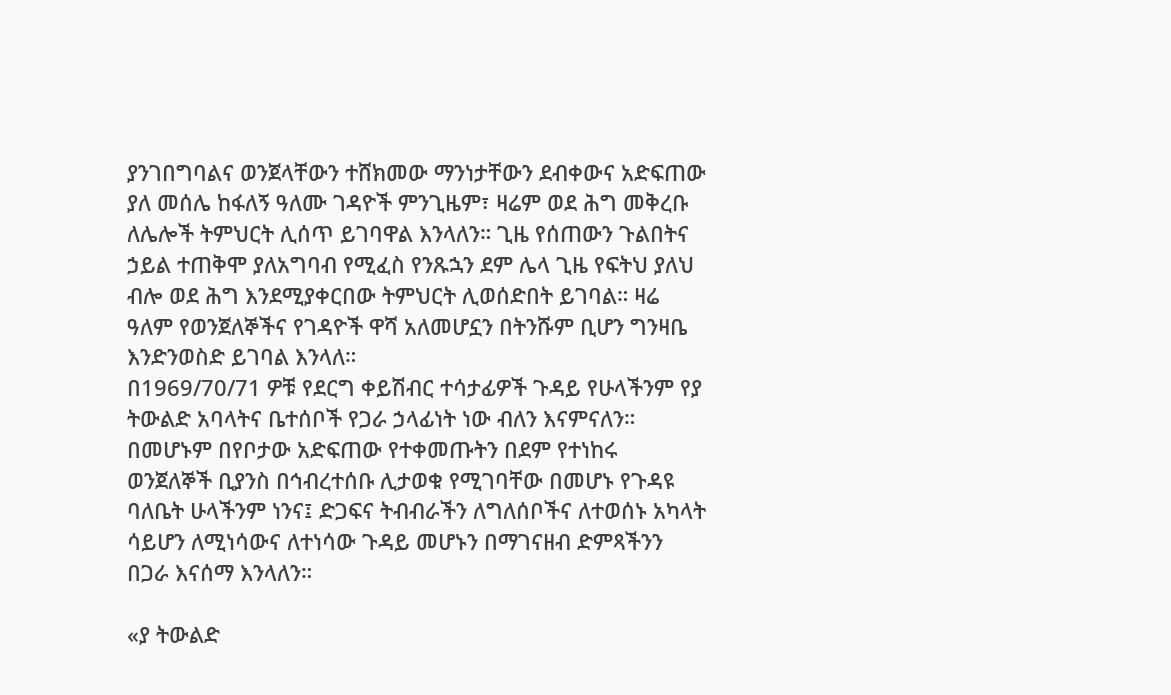ያንገበግባልና ወንጀላቸውን ተሸክመው ማንነታቸውን ደብቀውና አድፍጠው ያለ መሰሌ ከፋለኝ ዓለሙ ገዳዮች ምንጊዜም፣ ዛሬም ወደ ሕግ መቅረቡ ለሌሎች ትምህርት ሊሰጥ ይገባዋል እንላለን። ጊዜ የሰጠውን ጉልበትና ኃይል ተጠቅሞ ያለአግባብ የሚፈስ የንጹኋን ደም ሌላ ጊዜ የፍትህ ያለህ ብሎ ወደ ሕግ እንደሚያቀርበው ትምህርት ሊወሰድበት ይገባል። ዛሬ ዓለም የወንጀለኞችና የገዳዮች ዋሻ አለመሆኗን በትንሹም ቢሆን ግንዛቤ እንድንወስድ ይገባል እንላለ።
በ1969/70/71 ዎቹ የደርግ ቀይሽብር ተሳታፊዎች ጉዳይ የሁላችንም የያ ትውልድ አባላትና ቤተሰቦች የጋራ ኃላፊነት ነው ብለን እናምናለን። በመሆኑም በየቦታው አድፍጠው የተቀመጡትን በደም የተነከሩ ወንጀለኞች ቢያንስ በኅብረተሰቡ ሊታወቁ የሚገባቸው በመሆኑ የጉዳዩ ባለቤት ሁላችንም ነንና፤ ድጋፍና ትብብራችን ለግለሰቦችና ለተወሰኑ አካላት ሳይሆን ለሚነሳውና ለተነሳው ጉዳይ መሆኑን በማገናዘብ ድምጻችንን በጋራ እናሰማ እንላለን።

«ያ ትውልድ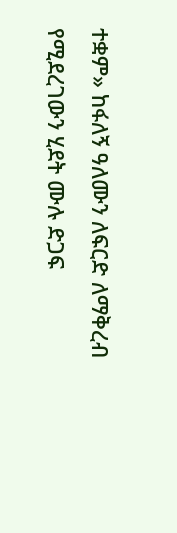ተቋም» ከፋለኝ ዓለሙን ለፍርድ ለማቅረብ የሚደረገውን ሂደት ሙሉ ድጋፍ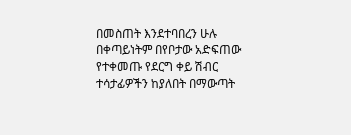በመስጠት እንደተባበረን ሁሉ በቀጣይነትም በየቦታው አድፍጠው የተቀመጡ የደርግ ቀይ ሽብር ተሳታፊዎችን ከያለበት በማውጣት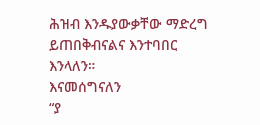ሕዝብ እንዱያውቃቸው ማድረግ ይጠበቅብናልና እንተባበር እንላለን።
እናመሰግናለን
“ያ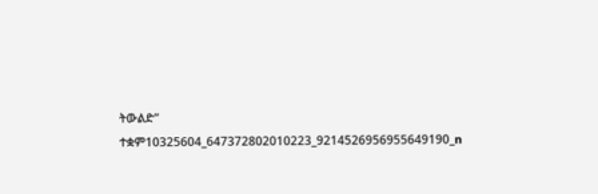ትውልድ” ተቋም10325604_647372802010223_9214526956955649190_n